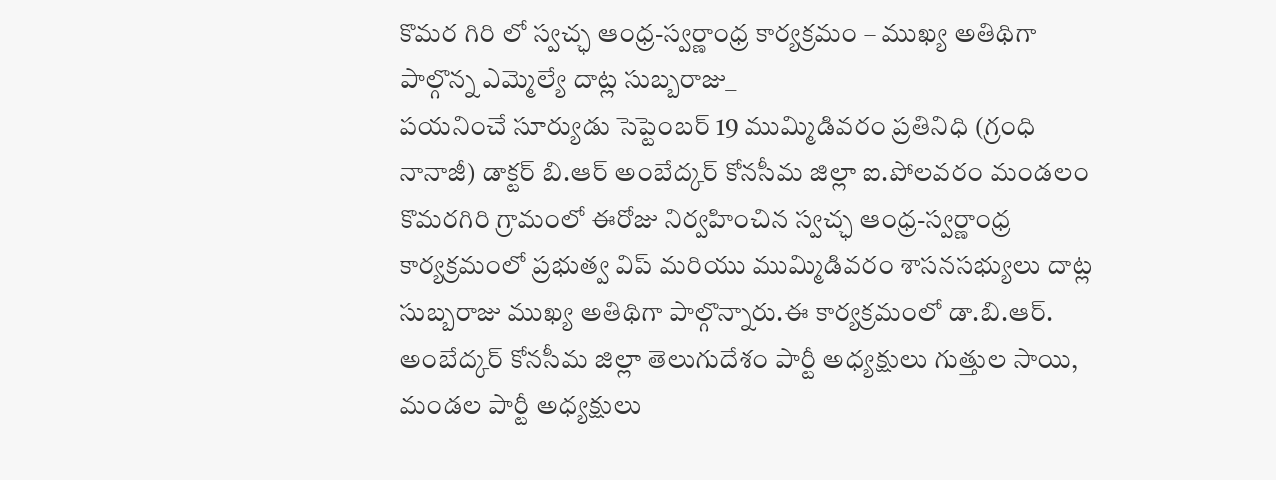కొమర గిరి లో స్వచ్ఛ ఆంధ్ర-స్వర్ణాంధ్ర కార్యక్రమం – ముఖ్య అతిథిగా పాల్గొన్న ఎమ్మెల్యే దాట్ల సుబ్బరాజు_
పయనించే సూర్యుడు సెప్టెంబర్ 19 ముమ్మిడివరం ప్రతినిధి (గ్రంధి నానాజీ) డాక్టర్ బి.ఆర్ అంబేద్కర్ కోనసీమ జిల్లా ఐ.పోలవరం మండలం కొమరగిరి గ్రామంలో ఈరోజు నిర్వహించిన స్వచ్ఛ ఆంధ్ర-స్వర్ణాంధ్ర కార్యక్రమంలో ప్రభుత్వ విప్ మరియు ముమ్మిడివరం శాసనసభ్యులు దాట్ల సుబ్బరాజు ముఖ్య అతిథిగా పాల్గొన్నారు.ఈ కార్యక్రమంలో డా.బి.ఆర్. అంబేద్కర్ కోనసీమ జిల్లా తెలుగుదేశం పార్టీ అధ్యక్షులు గుత్తుల సాయి, మండల పార్టీ అధ్యక్షులు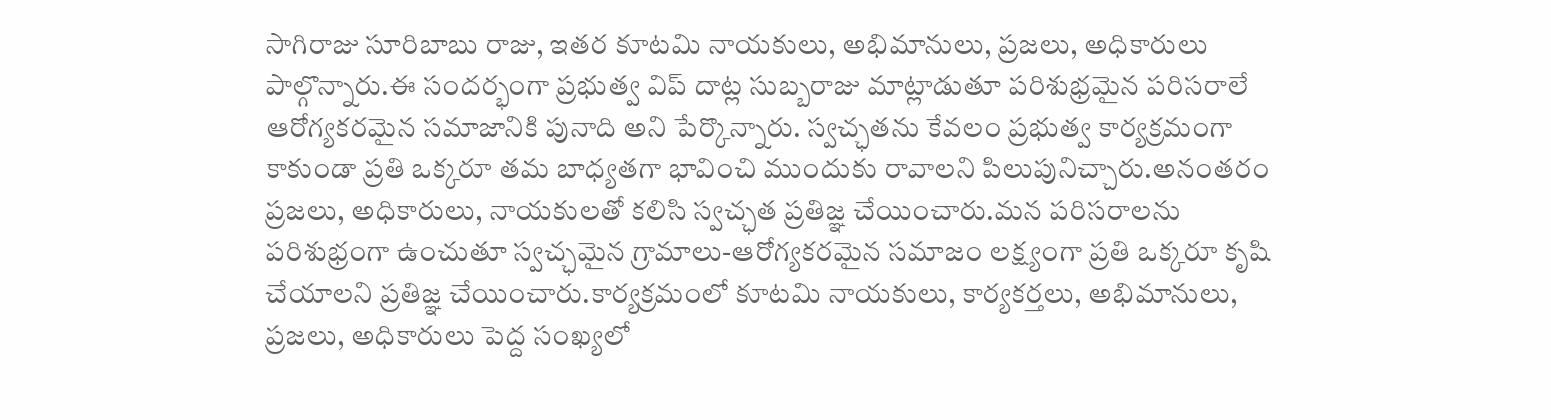సాగిరాజు సూరిబాబు రాజు, ఇతర కూటమి నాయకులు, అభిమానులు, ప్రజలు, అధికారులు పాల్గొన్నారు.ఈ సందర్భంగా ప్రభుత్వ విప్ దాట్ల సుబ్బరాజు మాట్లాడుతూ పరిశుభ్రమైన పరిసరాలే ఆరోగ్యకరమైన సమాజానికి పునాది అని పేర్కొన్నారు. స్వచ్ఛతను కేవలం ప్రభుత్వ కార్యక్రమంగా కాకుండా ప్రతి ఒక్కరూ తమ బాధ్యతగా భావించి ముందుకు రావాలని పిలుపునిచ్చారు.అనంతరం ప్రజలు, అధికారులు, నాయకులతో కలిసి స్వచ్ఛత ప్రతిజ్ఞ చేయించారు.మన పరిసరాలను పరిశుభ్రంగా ఉంచుతూ స్వచ్ఛమైన గ్రామాలు-ఆరోగ్యకరమైన సమాజం లక్ష్యంగా ప్రతి ఒక్కరూ కృషి చేయాలని ప్రతిజ్ఞ చేయించారు.కార్యక్రమంలో కూటమి నాయకులు, కార్యకర్తలు, అభిమానులు, ప్రజలు, అధికారులు పెద్ద సంఖ్యలో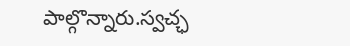పాల్గొన్నారు.స్వచ్ఛ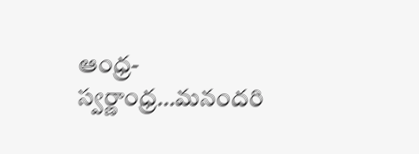ఆంధ్ర-స్వర్ణాంధ్ర…మనందరి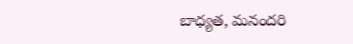బాధ్యత, మనందరి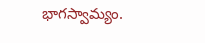భాగస్వామ్యం.